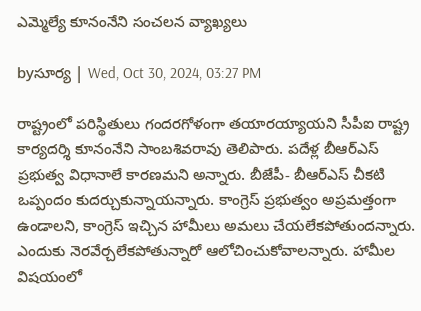ఎమ్మెల్యే కూనంనేని సంచ‌ల‌న వ్యాఖ్య‌లు

byసూర్య | Wed, Oct 30, 2024, 03:27 PM

రాష్ట్రంలో పరిస్థితులు గంద‌రగోళంగా తయారయ్యాయని సీపీఐ రాష్ట్ర కార్యదర్శి కూనంనేని సాంబశివరావు తెలిపారు. పదేళ్ల బీఆర్ఎస్‌ ప్రభుత్వ విధానాలే కారణమ‌ని అన్నారు. బీజేపీ- బీఆర్ఎస్‌ చీకటి ఒప్పందం కుదర్చుకున్నాయ‌న్నారు. కాంగ్రెస్ ప్రభుత్వం అప్రమత్తంగా ఉండాలని, కాంగ్రెస్ ఇచ్చిన హామీలు అమలు చేయలేకపోతుందన్నారు. ఎందుకు నెరవేర్చలేకపోతున్నారో ఆలోచించుకోవాల‌న్నారు. హామీల విషయంలో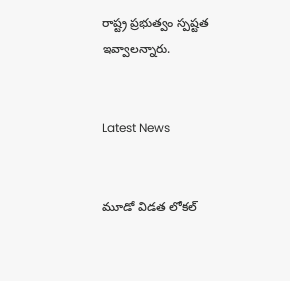రాష్ట్ర ప్రభుత్వం స్పష్టత ఇవ్వాలన్నారు.


Latest News


మూడో విడత లోకల్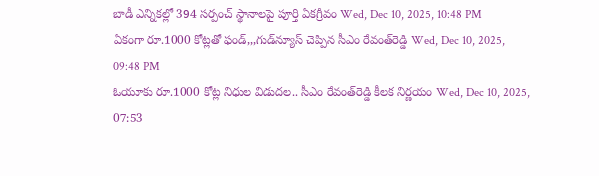బాడీ ఎన్నికల్లో 394 సర్పంచ్ స్థానాలపై పూర్తి ఏకగ్రీవం Wed, Dec 10, 2025, 10:48 PM
ఏకంగా రూ.1000 కోట్లతో ఫండ్,,,గుడ్‌న్యూస్ చెప్పిన సీఎం రేవంత్‌రెడ్డి Wed, Dec 10, 2025, 09:48 PM
ఓయూకు రూ.1000 కోట్ల నిధుల విడుదల.. సీఎం రేవంత్‌రెడ్డి కీలక నిర్ణయం Wed, Dec 10, 2025, 07:53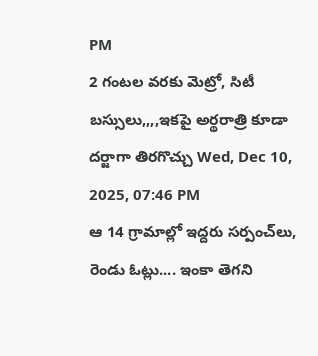PM
2 గంటల వరకు మెట్రో, సిటీ బస్సులు,,,,ఇకపై అర్థరాత్రి కూడా దర్జాగా తిరగొచ్చు Wed, Dec 10, 2025, 07:46 PM
ఆ 14 గ్రామాల్లో ఇద్దరు సర్పంచ్‌లు, రెండు ఓట్లు.... ఇంకా తెగని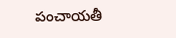పంచాయతీ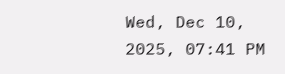Wed, Dec 10, 2025, 07:41 PM